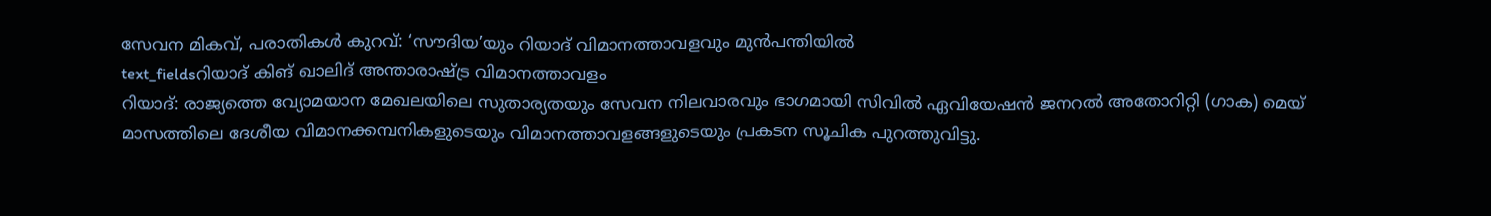സേവന മികവ്, പരാതികൾ കുറവ്: ‘സൗദിയ’യും റിയാദ് വിമാനത്താവളവും മുൻപന്തിയിൽ
text_fieldsറിയാദ് കിങ് ഖാലിദ് അന്താരാഷ്ട്ര വിമാനത്താവളം
റിയാദ്: രാജ്യത്തെ വ്യോമയാന മേഖലയിലെ സുതാര്യതയും സേവന നിലവാരവും ഭാഗമായി സിവിൽ ഏവിയേഷൻ ജനറൽ അതോറിറ്റി (ഗാക) മെയ് മാസത്തിലെ ദേശീയ വിമാനക്കമ്പനികളുടെയും വിമാനത്താവളങ്ങളുടെയും പ്രകടന സൂചിക പുറത്തുവിട്ടു.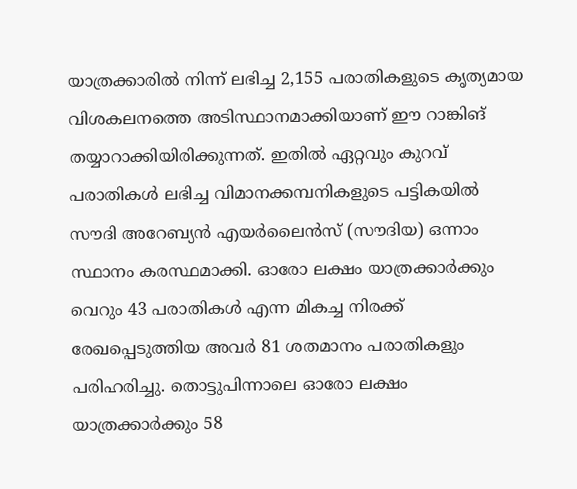യാത്രക്കാരിൽ നിന്ന് ലഭിച്ച 2,155 പരാതികളുടെ കൃത്യമായ വിശകലനത്തെ അടിസ്ഥാനമാക്കിയാണ് ഈ റാങ്കിങ് തയ്യാറാക്കിയിരിക്കുന്നത്. ഇതിൽ ഏറ്റവും കുറവ് പരാതികൾ ലഭിച്ച വിമാനക്കമ്പനികളുടെ പട്ടികയിൽ സൗദി അറേബ്യൻ എയർലൈൻസ് (സൗദിയ) ഒന്നാം സ്ഥാനം കരസ്ഥമാക്കി. ഓരോ ലക്ഷം യാത്രക്കാർക്കും വെറും 43 പരാതികൾ എന്ന മികച്ച നിരക്ക് രേഖപ്പെടുത്തിയ അവർ 81 ശതമാനം പരാതികളും പരിഹരിച്ചു. തൊട്ടുപിന്നാലെ ഓരോ ലക്ഷം യാത്രക്കാർക്കും 58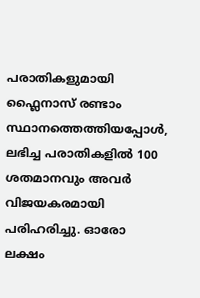പരാതികളുമായി ഫ്ലൈനാസ് രണ്ടാം സ്ഥാനത്തെത്തിയപ്പോൾ, ലഭിച്ച പരാതികളിൽ 100 ശതമാനവും അവർ വിജയകരമായി പരിഹരിച്ചു. ഓരോ ലക്ഷം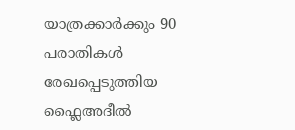യാത്രക്കാർക്കും 90 പരാതികൾ രേഖപ്പെടുത്തിയ ഫ്ലൈഅദീൽ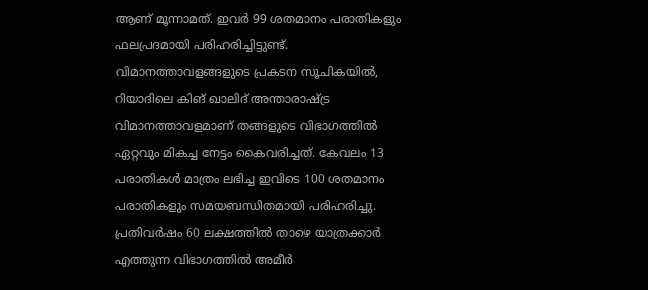ആണ് മൂന്നാമത്. ഇവർ 99 ശതമാനം പരാതികളും ഫലപ്രദമായി പരിഹരിച്ചിട്ടുണ്ട്.
വിമാനത്താവളങ്ങളുടെ പ്രകടന സൂചികയിൽ, റിയാദിലെ കിങ് ഖാലിദ് അന്താരാഷ്ട്ര വിമാനത്താവളമാണ് തങ്ങളുടെ വിഭാഗത്തിൽ ഏറ്റവും മികച്ച നേട്ടം കൈവരിച്ചത്. കേവലം 13 പരാതികൾ മാത്രം ലഭിച്ച ഇവിടെ 100 ശതമാനം പരാതികളും സമയബന്ധിതമായി പരിഹരിച്ചു. പ്രതിവർഷം 60 ലക്ഷത്തിൽ താഴെ യാത്രക്കാർ എത്തുന്ന വിഭാഗത്തിൽ അമീർ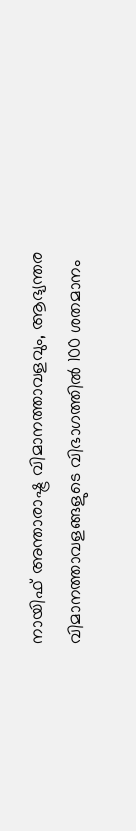നായിഫ് അന്താരാഷ്ട്ര വിമാനത്താവളവും, ആഭ്യന്തര വിമാനത്താവളങ്ങളുടെ വിഭാഗത്തിൽ 100 ശതമാനം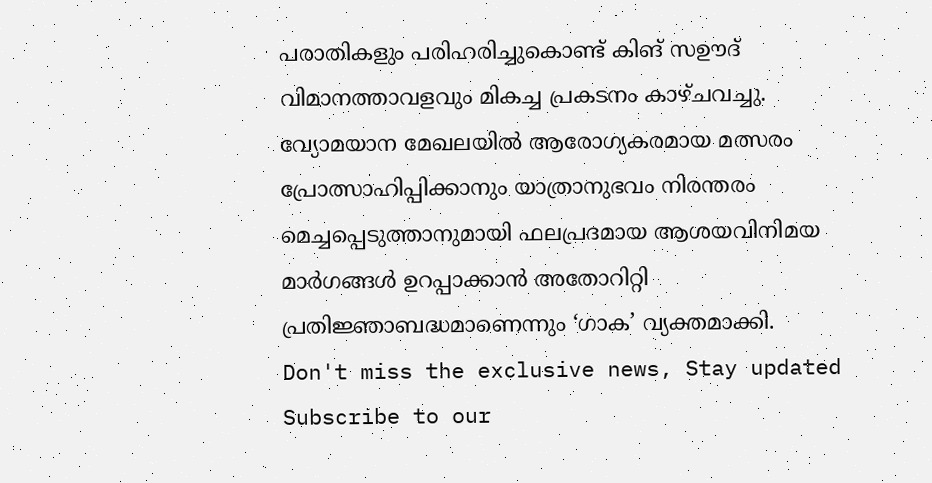പരാതികളും പരിഹരിച്ചുകൊണ്ട് കിങ് സഊദ് വിമാനത്താവളവും മികച്ച പ്രകടനം കാഴ്ചവച്ചു. വ്യോമയാന മേഖലയിൽ ആരോഗ്യകരമായ മത്സരം പ്രോത്സാഹിപ്പിക്കാനും യാത്രാനുഭവം നിരന്തരം മെച്ചപ്പെടുത്താനുമായി ഫലപ്രദമായ ആശയവിനിമയ മാർഗങ്ങൾ ഉറപ്പാക്കാൻ അതോറിറ്റി പ്രതിജ്ഞാബദ്ധമാണെന്നും ‘ഗാക’ വ്യക്തമാക്കി.
Don't miss the exclusive news, Stay updated
Subscribe to our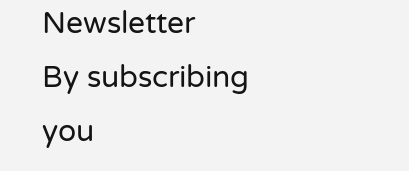Newsletter
By subscribing you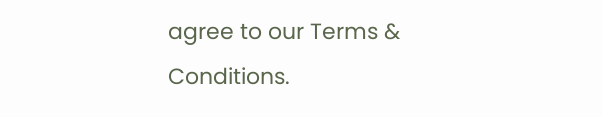agree to our Terms & Conditions.